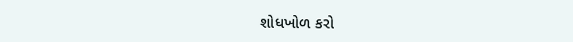શોધખોળ કરો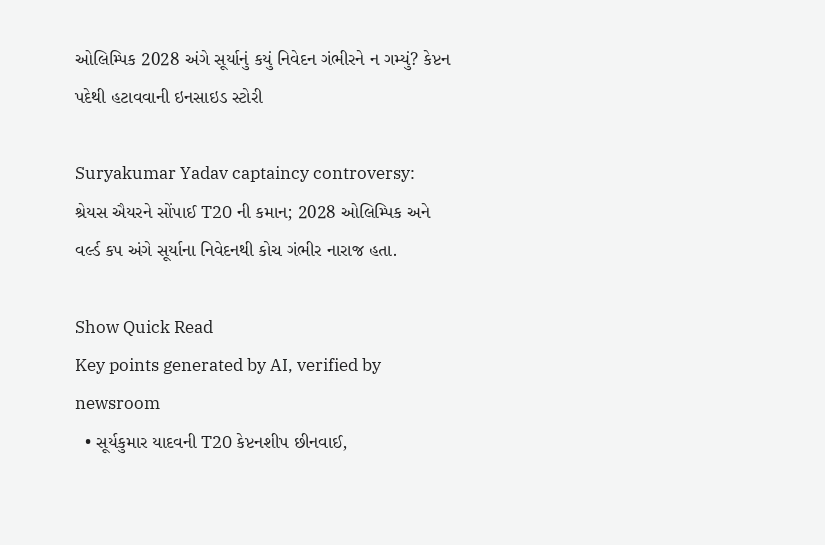ઓલિમ્પિક 2028 અંગે સૂર્યાનું કયું નિવેદન ગંભીરને ન ગમ્યું? કેપ્ટન પદેથી હટાવવાની ઇનસાઇડ સ્ટોરી

Suryakumar Yadav captaincy controversy: શ્રેયસ ઐયરને સોંપાઈ T20 ની કમાન; 2028 ઓલિમ્પિક અને વર્લ્ડ કપ અંગે સૂર્યાના નિવેદનથી કોચ ગંભીર નારાજ હતા.

Show Quick Read
Key points generated by AI, verified by newsroom
  • સૂર્યકુમાર યાદવની T20 કેપ્ટનશીપ છીનવાઈ,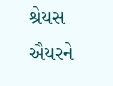શ્રેયસ ઐયરને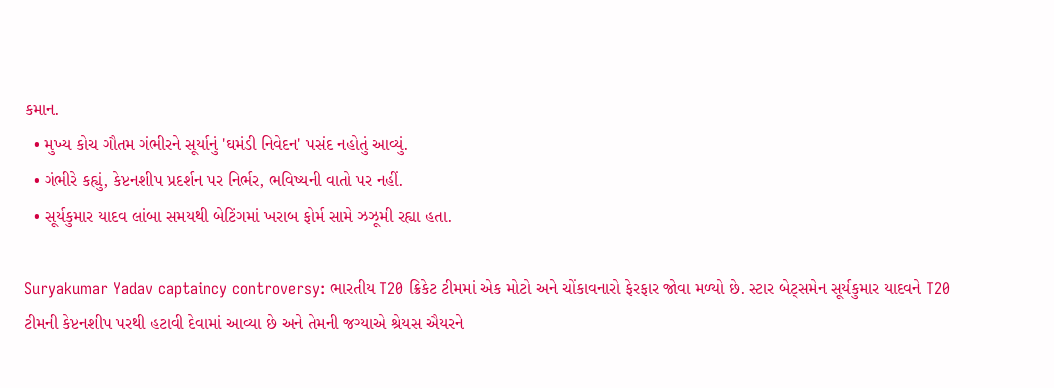કમાન.
  • મુખ્ય કોચ ગૌતમ ગંભીરને સૂર્યાનું 'ઘમંડી નિવેદન' પસંદ નહોતું આવ્યું.
  • ગંભીરે કહ્યું, કેપ્ટનશીપ પ્રદર્શન પર નિર્ભર, ભવિષ્યની વાતો પર નહીં.
  • સૂર્યકુમાર યાદવ લાંબા સમયથી બેટિંગમાં ખરાબ ફોર્મ સામે ઝઝૂમી રહ્યા હતા.

Suryakumar Yadav captaincy controversy: ભારતીય T20 ક્રિકેટ ટીમમાં એક મોટો અને ચોંકાવનારો ફેરફાર જોવા મળ્યો છે. સ્ટાર બેટ્સમેન સૂર્યકુમાર યાદવને T20 ટીમની કેપ્ટનશીપ પરથી હટાવી દેવામાં આવ્યા છે અને તેમની જગ્યાએ શ્રેયસ ઐયરને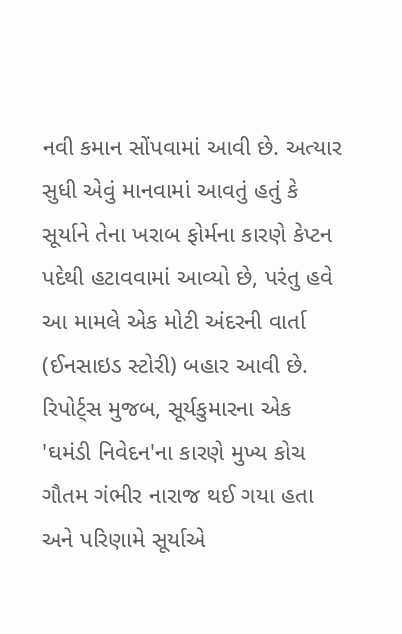નવી કમાન સોંપવામાં આવી છે. અત્યાર સુધી એવું માનવામાં આવતું હતું કે સૂર્યાને તેના ખરાબ ફોર્મના કારણે કેપ્ટન પદેથી હટાવવામાં આવ્યો છે, પરંતુ હવે આ મામલે એક મોટી અંદરની વાર્તા (ઈનસાઇડ સ્ટોરી) બહાર આવી છે. રિપોર્ટ્સ મુજબ, સૂર્યકુમારના એક 'ઘમંડી નિવેદન'ના કારણે મુખ્ય કોચ ગૌતમ ગંભીર નારાજ થઈ ગયા હતા અને પરિણામે સૂર્યાએ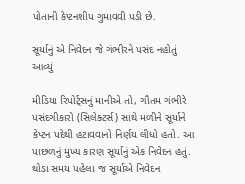પોતાની કેપ્ટનશીપ ગુમાવવી પડી છે.

સૂર્યાનું એ નિવેદન જે ગંભીરને પસંદ નહોતું આવ્યું

મીડિયા રિપોર્ટ્સનું માનીએ તો, ગૌતમ ગંભીરે પસંદગીકારો (સિલેક્ટર્સ) સાથે મળીને સૂર્યાને કેપ્ટન પદેથી હટાવવાનો નિર્ણય લીધો હતો. આ પાછળનું મુખ્ય કારણ સૂર્યાનું એક નિવેદન હતું. થોડા સમય પહેલા જ સૂર્યાએ નિવેદન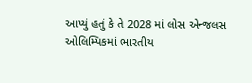આપ્યું હતું કે તે 2028 માં લોસ એન્જલસ ઓલિમ્પિકમાં ભારતીય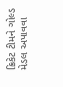ક્રિકેટ ટીમને ગોલ્ડ મેડલ અપાવવા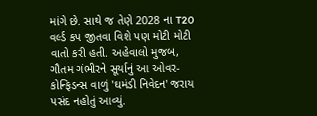માંગે છે. સાથે જ તેણે 2028 ના T20 વર્લ્ડ કપ જીતવા વિશે પણ મોટી મોટી વાતો કરી હતી. અહેવાલો મુજબ, ગૌતમ ગંભીરને સૂર્યાનું આ ઓવર-કોન્ફિડન્સ વાળું 'ઘમંડી નિવેદન' જરાય પસંદ નહોતું આવ્યું.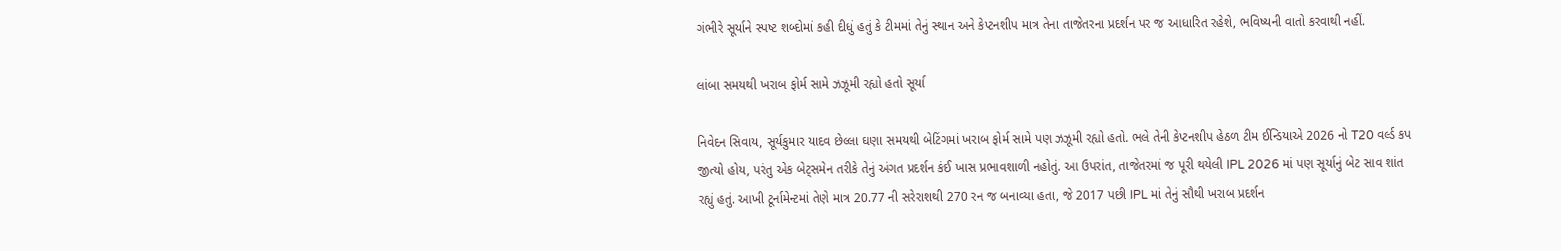ગંભીરે સૂર્યાને સ્પષ્ટ શબ્દોમાં કહી દીધું હતું કે ટીમમાં તેનું સ્થાન અને કેપ્ટનશીપ માત્ર તેના તાજેતરના પ્રદર્શન પર જ આધારિત રહેશે, ભવિષ્યની વાતો કરવાથી નહીં.

લાંબા સમયથી ખરાબ ફોર્મ સામે ઝઝૂમી રહ્યો હતો સૂર્યા

નિવેદન સિવાય, સૂર્યકુમાર યાદવ છેલ્લા ઘણા સમયથી બેટિંગમાં ખરાબ ફોર્મ સામે પણ ઝઝૂમી રહ્યો હતો. ભલે તેની કેપ્ટનશીપ હેઠળ ટીમ ઈન્ડિયાએ 2026 નો T20 વર્લ્ડ કપ જીત્યો હોય, પરંતુ એક બેટ્સમેન તરીકે તેનું અંગત પ્રદર્શન કંઈ ખાસ પ્રભાવશાળી નહોતું. આ ઉપરાંત, તાજેતરમાં જ પૂરી થયેલી IPL 2026 માં પણ સૂર્યાનું બેટ સાવ શાંત રહ્યું હતું. આખી ટૂર્નામેન્ટમાં તેણે માત્ર 20.77 ની સરેરાશથી 270 રન જ બનાવ્યા હતા, જે 2017 પછી IPL માં તેનું સૌથી ખરાબ પ્રદર્શન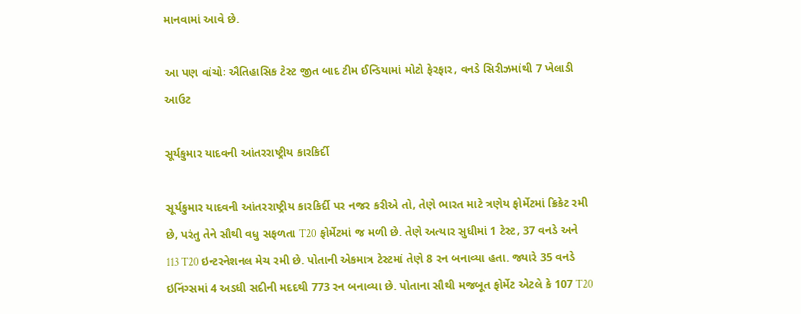માનવામાં આવે છે.

આ પણ વાંચોઃ ઐતિહાસિક ટેસ્ટ જીત બાદ ટીમ ઈન્ડિયામાં મોટો ફેરફાર, વનડે સિરીઝમાંથી 7 ખેલાડી આઉટ

સૂર્યકુમાર યાદવની આંતરરાષ્ટ્રીય કારકિર્દી

સૂર્યકુમાર યાદવની આંતરરાષ્ટ્રીય કારકિર્દી પર નજર કરીએ તો, તેણે ભારત માટે ત્રણેય ફોર્મેટમાં ક્રિકેટ રમી છે, પરંતુ તેને સૌથી વધુ સફળતા T20 ફોર્મેટમાં જ મળી છે. તેણે અત્યાર સુધીમાં 1 ટેસ્ટ, 37 વનડે અને 113 T20 ઇન્ટરનેશનલ મેચ રમી છે. પોતાની એકમાત્ર ટેસ્ટમાં તેણે 8 રન બનાવ્યા હતા. જ્યારે 35 વનડે ઇનિંગ્સમાં 4 અડધી સદીની મદદથી 773 રન બનાવ્યા છે. પોતાના સૌથી મજબૂત ફોર્મેટ એટલે કે 107 T20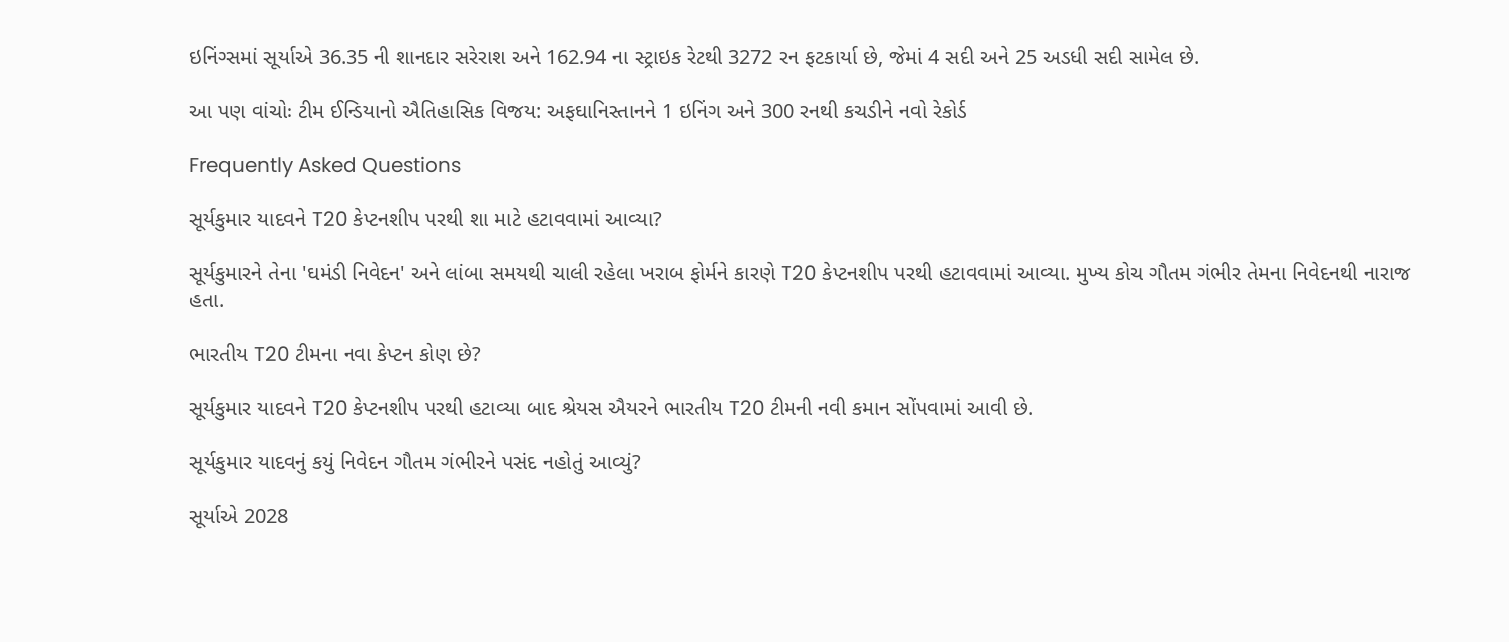ઇનિંગ્સમાં સૂર્યાએ 36.35 ની શાનદાર સરેરાશ અને 162.94 ના સ્ટ્રાઇક રેટથી 3272 રન ફટકાર્યા છે, જેમાં 4 સદી અને 25 અડધી સદી સામેલ છે.

આ પણ વાંચોઃ ટીમ ઈન્ડિયાનો ઐતિહાસિક વિજય: અફઘાનિસ્તાનને 1 ઇનિંગ અને 300 રનથી કચડીને નવો રેકોર્ડ

Frequently Asked Questions

સૂર્યકુમાર યાદવને T20 કેપ્ટનશીપ પરથી શા માટે હટાવવામાં આવ્યા?

સૂર્યકુમારને તેના 'ઘમંડી નિવેદન' અને લાંબા સમયથી ચાલી રહેલા ખરાબ ફોર્મને કારણે T20 કેપ્ટનશીપ પરથી હટાવવામાં આવ્યા. મુખ્ય કોચ ગૌતમ ગંભીર તેમના નિવેદનથી નારાજ હતા.

ભારતીય T20 ટીમના નવા કેપ્ટન કોણ છે?

સૂર્યકુમાર યાદવને T20 કેપ્ટનશીપ પરથી હટાવ્યા બાદ શ્રેયસ ઐયરને ભારતીય T20 ટીમની નવી કમાન સોંપવામાં આવી છે.

સૂર્યકુમાર યાદવનું કયું નિવેદન ગૌતમ ગંભીરને પસંદ નહોતું આવ્યું?

સૂર્યાએ 2028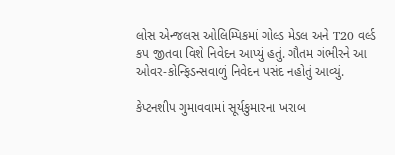લોસ એન્જલસ ઓલિમ્પિકમાં ગોલ્ડ મેડલ અને T20 વર્લ્ડ કપ જીતવા વિશે નિવેદન આપ્યું હતું. ગૌતમ ગંભીરને આ ઓવર-કોન્ફિડન્સવાળું નિવેદન પસંદ નહોતું આવ્યું.

કેપ્ટનશીપ ગુમાવવામાં સૂર્યકુમારના ખરાબ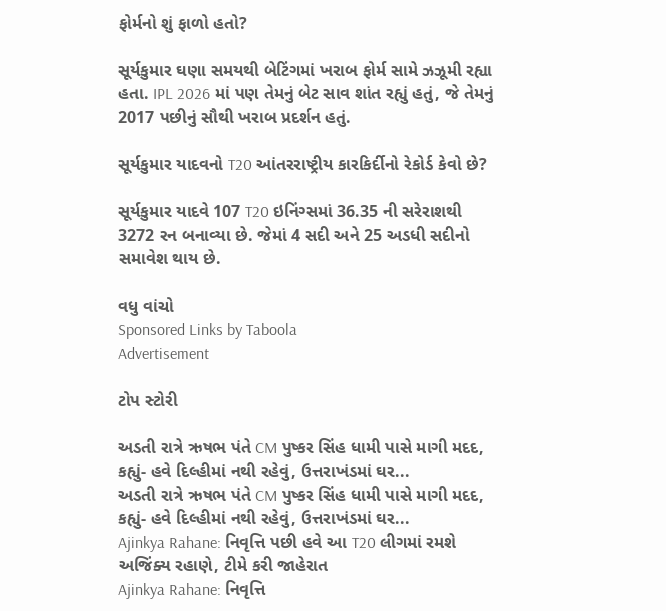ફોર્મનો શું ફાળો હતો?

સૂર્યકુમાર ઘણા સમયથી બેટિંગમાં ખરાબ ફોર્મ સામે ઝઝૂમી રહ્યા હતા. IPL 2026 માં પણ તેમનું બેટ સાવ શાંત રહ્યું હતું, જે તેમનું 2017 પછીનું સૌથી ખરાબ પ્રદર્શન હતું.

સૂર્યકુમાર યાદવનો T20 આંતરરાષ્ટ્રીય કારકિર્દીનો રેકોર્ડ કેવો છે?

સૂર્યકુમાર યાદવે 107 T20 ઇનિંગ્સમાં 36.35 ની સરેરાશથી 3272 રન બનાવ્યા છે. જેમાં 4 સદી અને 25 અડધી સદીનો સમાવેશ થાય છે.

વધુ વાંચો
Sponsored Links by Taboola
Advertisement

ટોપ સ્ટોરી

અડતી રાત્રે ઋષભ પંતે CM પુષ્કર સિંહ ધામી પાસે માગી મદદ, કહ્યું- હવે દિલ્હીમાં નથી રહેવું, ઉત્તરાખંડમાં ઘર...
અડતી રાત્રે ઋષભ પંતે CM પુષ્કર સિંહ ધામી પાસે માગી મદદ, કહ્યું- હવે દિલ્હીમાં નથી રહેવું, ઉત્તરાખંડમાં ઘર...
Ajinkya Rahane: નિવૃત્તિ પછી હવે આ T20 લીગમાં રમશે અજિંક્ય રહાણે, ટીમે કરી જાહેરાત
Ajinkya Rahane: નિવૃત્તિ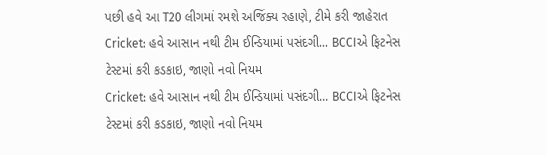પછી હવે આ T20 લીગમાં રમશે અજિંક્ય રહાણે, ટીમે કરી જાહેરાત
Cricket: હવે આસાન નથી ટીમ ઈન્ડિયામાં પસંદગી... BCCIએ ફિટનેસ ટેસ્ટમાં કરી કડકાઇ, જાણો નવો નિયમ
Cricket: હવે આસાન નથી ટીમ ઈન્ડિયામાં પસંદગી... BCCIએ ફિટનેસ ટેસ્ટમાં કરી કડકાઇ, જાણો નવો નિયમ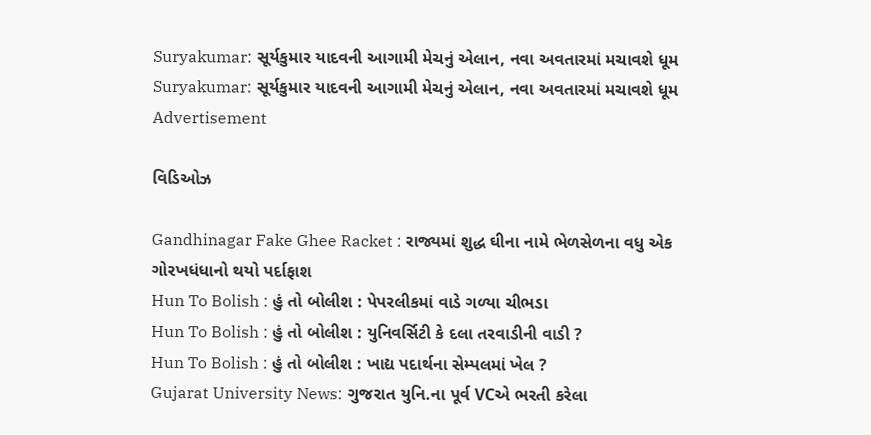Suryakumar: સૂર્યકુમાર યાદવની આગામી મેચનું એલાન, નવા અવતારમાં મચાવશે ધૂમ
Suryakumar: સૂર્યકુમાર યાદવની આગામી મેચનું એલાન, નવા અવતારમાં મચાવશે ધૂમ
Advertisement

વિડિઓઝ

Gandhinagar Fake Ghee Racket : રાજ્યમાં શુદ્ધ ઘીના નામે ભેળસેળના વધુ એક ગોરખધંધાનો થયો પર્દાફાશ
Hun To Bolish : હું તો બોલીશ : પેપરલીકમાં વાડે ગળ્યા ચીભડા
Hun To Bolish : હું તો બોલીશ : યુનિવર્સિટી કે દલા તરવાડીની વાડી ?
Hun To Bolish : હું તો બોલીશ : ખાદ્ય પદાર્થના સેમ્પલમાં ખેલ ?
Gujarat University News: ગુજરાત યુનિ.ના પૂર્વ VCએ ભરતી કરેલા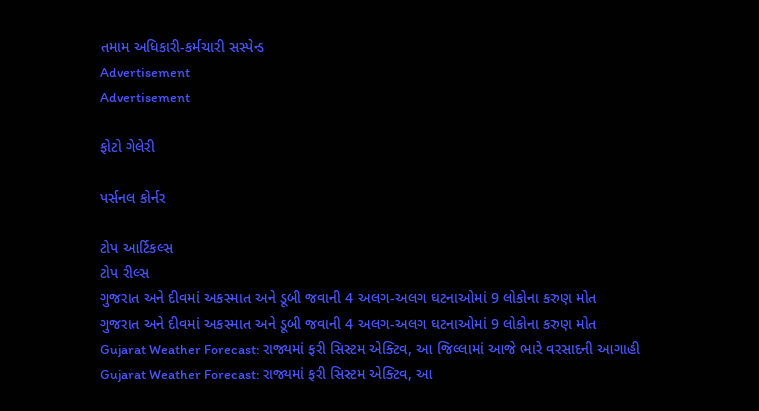તમામ અધિકારી-કર્મચારી સસ્પેન્ડ
Advertisement
Advertisement

ફોટો ગેલેરી

પર્સનલ કોર્નર

ટોપ આર્ટિકલ્સ
ટોપ રીલ્સ
ગુજરાત અને દીવમાં અકસ્માત અને ડૂબી જવાની 4 અલગ-અલગ ઘટનાઓમાં 9 લોકોના કરુણ મોત
ગુજરાત અને દીવમાં અકસ્માત અને ડૂબી જવાની 4 અલગ-અલગ ઘટનાઓમાં 9 લોકોના કરુણ મોત
Gujarat Weather Forecast: રાજ્યમાં ફરી સિસ્ટમ એક્ટિવ, આ જિલ્લામાં આજે ભારે વરસાદની આગાહી
Gujarat Weather Forecast: રાજ્યમાં ફરી સિસ્ટમ એક્ટિવ, આ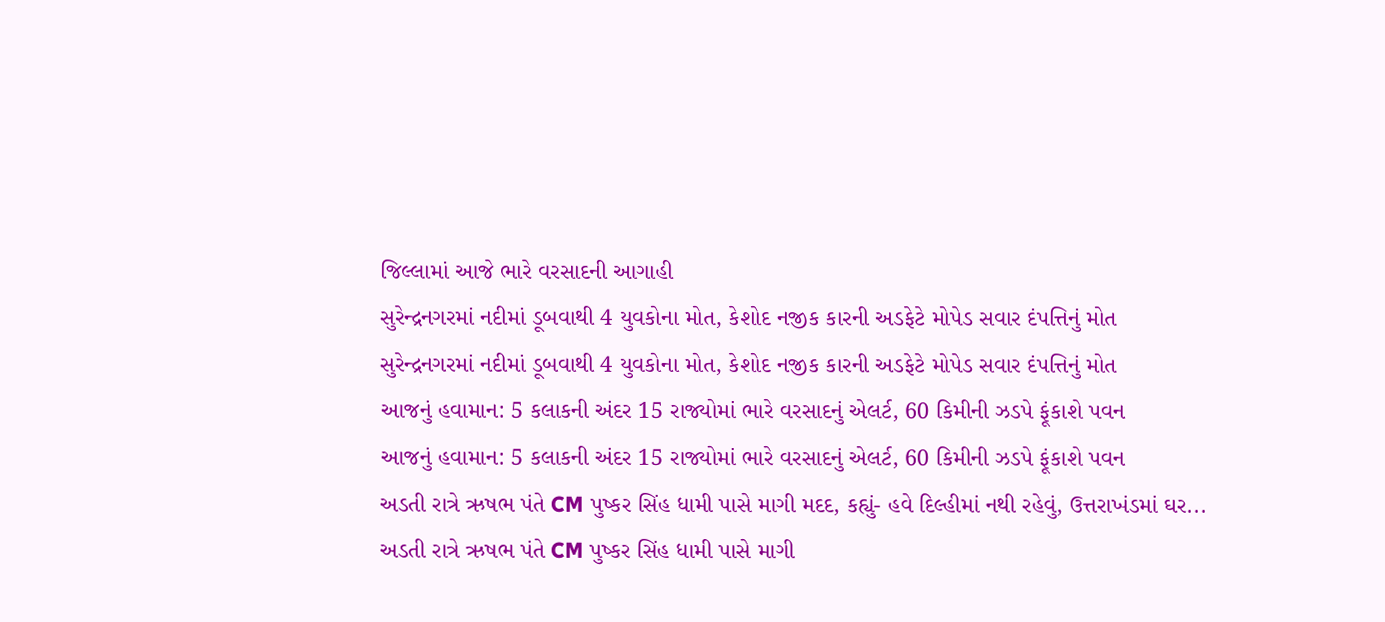જિલ્લામાં આજે ભારે વરસાદની આગાહી
સુરેન્દ્રનગરમાં નદીમાં ડૂબવાથી 4 યુવકોના મોત, કેશોદ નજીક કારની અડફેટે મોપેડ સવાર દંપત્તિનું મોત
સુરેન્દ્રનગરમાં નદીમાં ડૂબવાથી 4 યુવકોના મોત, કેશોદ નજીક કારની અડફેટે મોપેડ સવાર દંપત્તિનું મોત
આજનું હવામાન: 5 કલાકની અંદર 15 રાજ્યોમાં ભારે વરસાદનું એલર્ટ, 60 કિમીની ઝડપે ફૂંકાશે પવન
આજનું હવામાન: 5 કલાકની અંદર 15 રાજ્યોમાં ભારે વરસાદનું એલર્ટ, 60 કિમીની ઝડપે ફૂંકાશે પવન
અડતી રાત્રે ઋષભ પંતે CM પુષ્કર સિંહ ધામી પાસે માગી મદદ, કહ્યું- હવે દિલ્હીમાં નથી રહેવું, ઉત્તરાખંડમાં ઘર...
અડતી રાત્રે ઋષભ પંતે CM પુષ્કર સિંહ ધામી પાસે માગી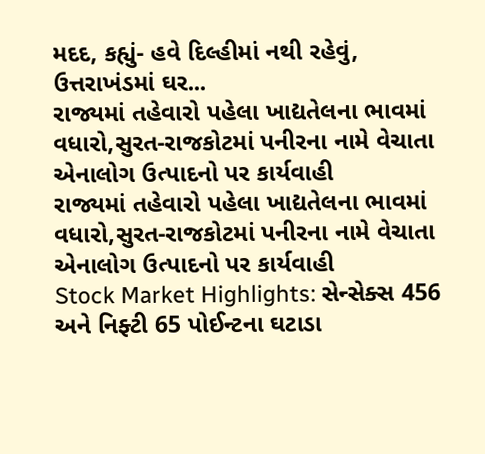મદદ, કહ્યું- હવે દિલ્હીમાં નથી રહેવું, ઉત્તરાખંડમાં ઘર...
રાજ્યમાં તહેવારો પહેલા ખાદ્યતેલના ભાવમાં વધારો,સુરત-રાજકોટમાં પનીરના નામે વેચાતા એનાલોગ ઉત્પાદનો પર કાર્યવાહી
રાજ્યમાં તહેવારો પહેલા ખાદ્યતેલના ભાવમાં વધારો,સુરત-રાજકોટમાં પનીરના નામે વેચાતા એનાલોગ ઉત્પાદનો પર કાર્યવાહી
Stock Market Highlights: સેન્સેક્સ 456 અને નિફ્ટી 65 પોઈન્ટના ઘટાડા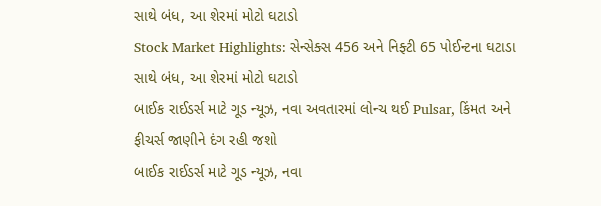સાથે બંધ, આ શેરમાં મોટો ઘટાડો
Stock Market Highlights: સેન્સેક્સ 456 અને નિફ્ટી 65 પોઈન્ટના ઘટાડા સાથે બંધ, આ શેરમાં મોટો ઘટાડો
બાઈક રાઈડર્સ માટે ગૂડ ન્યૂઝ, નવા અવતારમાં લોન્ચ થઈ Pulsar, કિંમત અને ફીચર્સ જાણીને દંગ રહી જશો
બાઈક રાઈડર્સ માટે ગૂડ ન્યૂઝ, નવા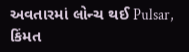અવતારમાં લોન્ચ થઈ Pulsar, કિંમત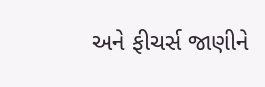અને ફીચર્સ જાણીને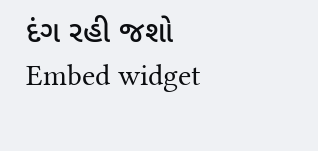દંગ રહી જશો
Embed widget